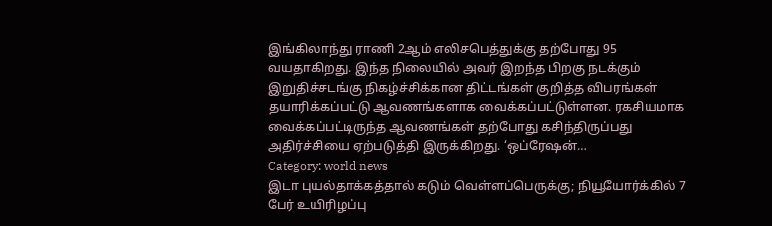இங்கிலாந்து ராணி 2ஆம் எலிசபெத்துக்கு தற்போது 95 வயதாகிறது. இந்த நிலையில் அவர் இறந்த பிறகு நடக்கும் இறுதிச்சடங்கு நிகழ்ச்சிக்கான திட்டங்கள் குறித்த விபரங்கள் தயாரிக்கப்பட்டு ஆவணங்களாக வைக்கப்பட்டுள்ளன. ரகசியமாக வைக்கப்பட்டிருந்த ஆவணங்கள் தற்போது கசிந்திருப்பது அதிர்ச்சியை ஏற்படுத்தி இருக்கிறது. ‘ஒப்ரேஷன்…
Category: world news
இடா புயல்தாக்கத்தால் கடும் வெள்ளப்பெருக்கு; நியூயோர்க்கில் 7 பேர் உயிரிழப்பு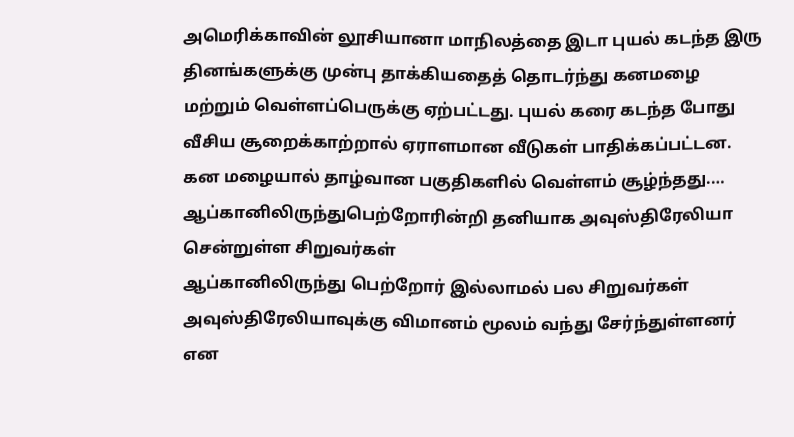அமெரிக்காவின் லூசியானா மாநிலத்தை இடா புயல் கடந்த இரு தினங்களுக்கு முன்பு தாக்கியதைத் தொடர்ந்து கனமழை மற்றும் வெள்ளப்பெருக்கு ஏற்பட்டது. புயல் கரை கடந்த போது வீசிய சூறைக்காற்றால் ஏராளமான வீடுகள் பாதிக்கப்பட்டன. கன மழையால் தாழ்வான பகுதிகளில் வெள்ளம் சூழ்ந்தது.…
ஆப்கானிலிருந்துபெற்றோரின்றி தனியாக அவுஸ்திரேலியா சென்றுள்ள சிறுவர்கள்
ஆப்கானிலிருந்து பெற்றோர் இல்லாமல் பல சிறுவர்கள் அவுஸ்திரேலியாவுக்கு விமானம் மூலம் வந்து சேர்ந்துள்ளனர் என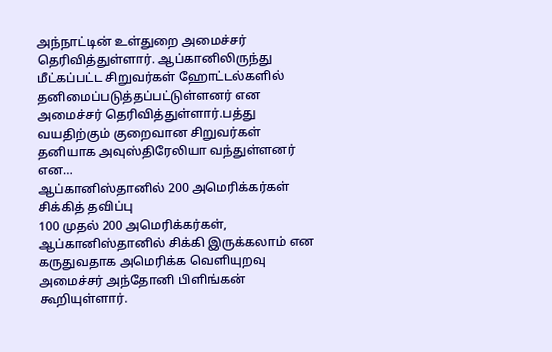அந்நாட்டின் உள்துறை அமைச்சர் தெரிவித்துள்ளார். ஆப்கானிலிருந்து மீட்கப்பட்ட சிறுவர்கள் ஹோட்டல்களில் தனிமைப்படுத்தப்பட்டுள்ளனர் என அமைச்சர் தெரிவித்துள்ளார்.பத்து வயதிற்கும் குறைவான சிறுவர்கள் தனியாக அவுஸ்திரேலியா வந்துள்ளனர் என…
ஆப்கானிஸ்தானில் 200 அமெரிக்கர்கள் சிக்கித் தவிப்பு
100 முதல் 200 அமெரிக்கர்கள், ஆப்கானிஸ்தானில் சிக்கி இருக்கலாம் என கருதுவதாக அமெரிக்க வெளியுறவு அமைச்சர் அந்தோனி பிளிங்கன் கூறியுள்ளார்.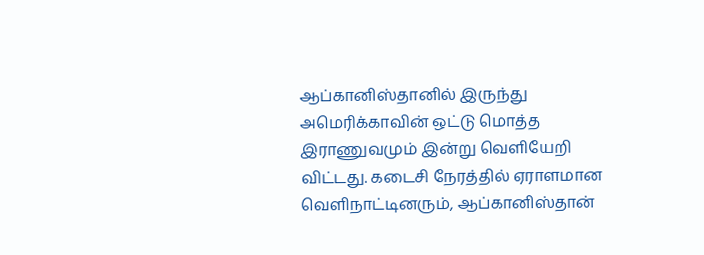ஆப்கானிஸ்தானில் இருந்து அமெரிக்காவின் ஒட்டு மொத்த இராணுவமும் இன்று வெளியேறி விட்டது. கடைசி நேரத்தில் ஏராளமான வெளிநாட்டினரும், ஆப்கானிஸ்தான்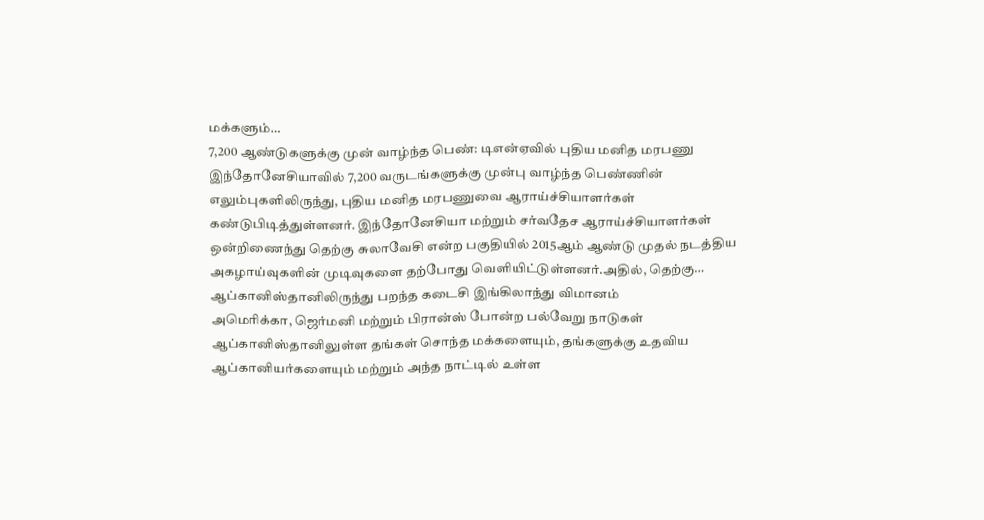மக்களும்…
7,200 ஆண்டுகளுக்கு முன் வாழ்ந்த பெண்: டிஎன்ஏவில் புதிய மனித மரபணு
இந்தோனேசியாவில் 7,200 வருடங்களுக்கு முன்பு வாழ்ந்த பெண்ணின் எலும்புகளிலிருந்து, புதிய மனித மரபணுவை ஆராய்ச்சியாளர்கள் கண்டுபிடித்துள்ளனர். இந்தோனேசியா மற்றும் சர்வதேச ஆராய்ச்சியாளர்கள் ஒன்றிணைந்து தெற்கு சுலாவேசி என்ற பகுதியில் 2015ஆம் ஆண்டு முதல் நடத்திய அகழாய்வுகளின் முடிவுகளை தற்போது வெளியிட்டுள்ளனர்.அதில், தெற்கு…
ஆப்கானிஸ்தானிலிருந்து பறந்த கடைசி இங்கிலாந்து விமானம்
அமெரிக்கா, ஜெர்மனி மற்றும் பிரான்ஸ் போன்ற பல்வேறு நாடுகள் ஆப்கானிஸ்தானிலுள்ள தங்கள் சொந்த மக்களையும், தங்களுக்கு உதவிய ஆப்கானியர்களையும் மற்றும் அந்த நாட்டில் உள்ள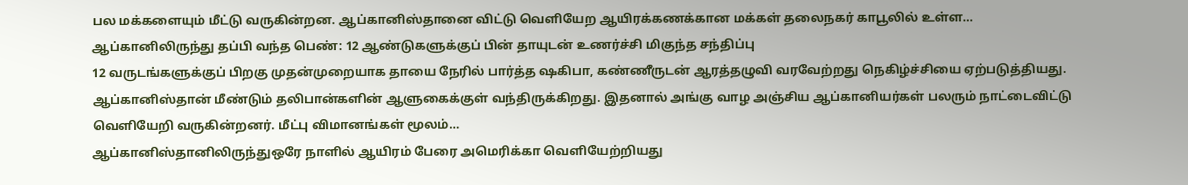பல மக்களையும் மீட்டு வருகின்றன. ஆப்கானிஸ்தானை விட்டு வெளியேற ஆயிரக்கணக்கான மக்கள் தலைநகர் காபூலில் உள்ள…
ஆப்கானிலிருந்து தப்பி வந்த பெண்: 12 ஆண்டுகளுக்குப் பின் தாயுடன் உணர்ச்சி மிகுந்த சந்திப்பு
12 வருடங்களுக்குப் பிறகு முதன்முறையாக தாயை நேரில் பார்த்த ஷகிபா, கண்ணீருடன் ஆரத்தழுவி வரவேற்றது நெகிழ்ச்சியை ஏற்படுத்தியது. ஆப்கானிஸ்தான் மீண்டும் தலிபான்களின் ஆளுகைக்குள் வந்திருக்கிறது. இதனால் அங்கு வாழ அஞ்சிய ஆப்கானியர்கள் பலரும் நாட்டைவிட்டு வெளியேறி வருகின்றனர். மீட்பு விமானங்கள் மூலம்…
ஆப்கானிஸ்தானிலிருந்துஒரே நாளில் ஆயிரம் பேரை அமெரிக்கா வெளியேற்றியது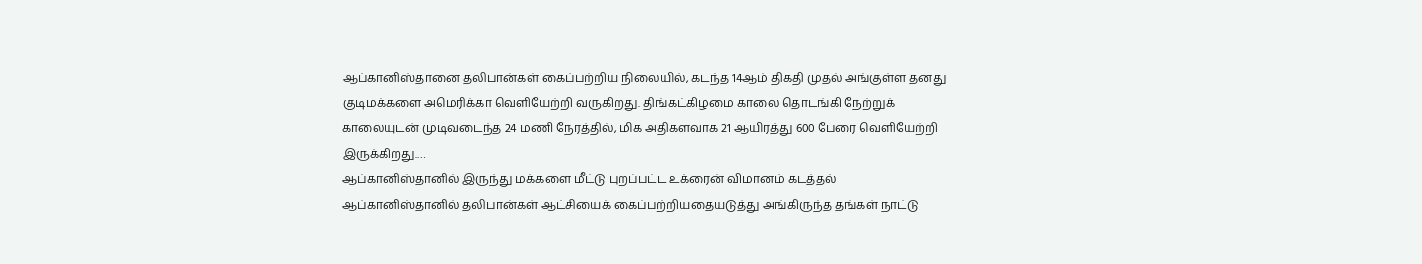ஆப்கானிஸ்தானை தலிபான்கள் கைப்பற்றிய நிலையில், கடந்த 14ஆம் திகதி முதல் அங்குள்ள தனது குடிமக்களை அமெரிக்கா வெளியேற்றி வருகிறது. திங்கட்கிழமை காலை தொடங்கி நேற்றுக் காலையுடன் முடிவடைந்த 24 மணி நேரத்தில், மிக அதிகளவாக 21 ஆயிரத்து 600 பேரை வெளியேற்றி இருக்கிறது.…
ஆப்கானிஸ்தானில் இருந்து மக்களை மீட்டு புறப்பட்ட உக்ரைன் விமானம் கடத்தல்
ஆப்கானிஸ்தானில் தலிபான்கள் ஆட்சியைக் கைப்பற்றியதையடுத்து அங்கிருந்த தங்கள் நாட்டு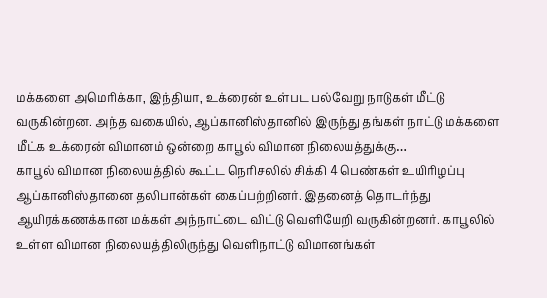மக்களை அமெரிக்கா, இந்தியா, உக்ரைன் உள்பட பல்வேறு நாடுகள் மீட்டு வருகின்றன. அந்த வகையில், ஆப்கானிஸ்தானில் இருந்து தங்கள் நாட்டு மக்களை மீட்க உக்ரைன் விமானம் ஒன்றை காபூல் விமான நிலையத்துக்கு…
காபூல் விமான நிலையத்தில் கூட்ட நெரிசலில் சிக்கி 4 பெண்கள் உயிரிழப்பு
ஆப்கானிஸ்தானை தலிபான்கள் கைப்பற்றினர். இதனைத் தொடர்ந்து ஆயிரக்கணக்கான மக்கள் அந்நாட்டை விட்டு வெளியேறி வருகின்றனர். காபூலில் உள்ள விமான நிலையத்திலிருந்து வெளிநாட்டு விமானங்கள்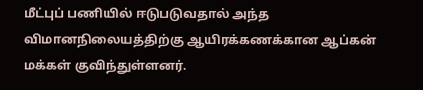மீட்புப் பணியில் ஈடுபடுவதால் அந்த விமானநிலையத்திற்கு ஆயிரக்கணக்கான ஆப்கன் மக்கள் குவிந்துள்ளனர்.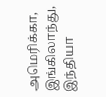அமெரிக்கா, இங்கிலாந்து, இந்தியா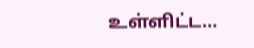உள்ளிட்ட…